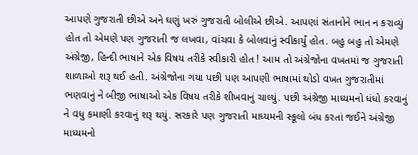આપણે ગુજરાતી છીએ અને ઘણું ખરું ગુજરાતી બોલીએ છીએ. આપણાં સંતાનોને ભાન ન કરાવ્યું હોત તો એમણે પણ ગુજરાતી જ લખવા, વાંચવા કે બોલવાનું સ્વીકાર્યું હોત. બહુ બહુ તો એમણે અંગ્રેજી, હિન્દી ભાષાને એક વિષય તરીકે સ્વીકારી હોત ! આમ તો અંગ્રેજોના વખતમાં જ ગુજરાતી શાળાઓ શરૂ થઈ હતી. અંગ્રેજોના ગયા પછી પણ આપણી ભાષામાં થોડો વખત ગુજરાતીમાં ભણવાનું ને બીજી ભાષાઓ એક વિષય તરીકે શીખવાનું ચાલ્યું. પછી અંગ્રેજી માધ્યમનો ધંધો કરવાનું ને વધુ કમાણી કરવાનું શરૂ થયું. સરકારે પણ ગુજરાતી માધ્યમની સ્કૂલો બંધ કરતાં જઈને અંગ્રેજી માધ્યમનો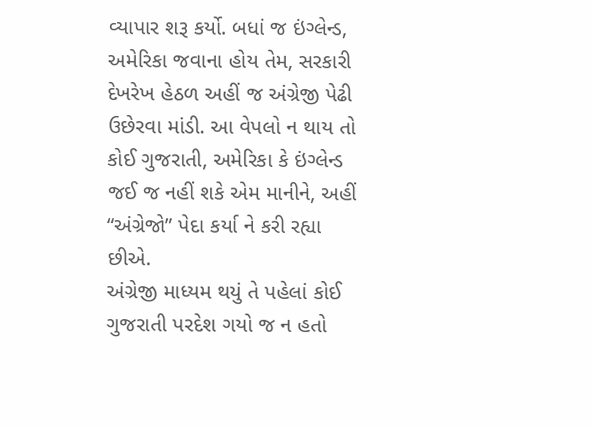વ્યાપાર શરૂ કર્યો. બધાં જ ઇંગ્લેન્ડ, અમેરિકા જવાના હોય તેમ, સરકારી દેખરેખ હેઠળ અહીં જ અંગ્રેજી પેઢી ઉછેરવા માંડી. આ વેપલો ન થાય તો કોઈ ગુજરાતી, અમેરિકા કે ઇંગ્લેન્ડ જઈ જ નહીં શકે એમ માનીને, અહીં “અંગ્રેજો” પેદા કર્યા ને કરી રહ્યા છીએ.
અંગ્રેજી માધ્યમ થયું તે પહેલાં કોઈ ગુજરાતી પરદેશ ગયો જ ન હતો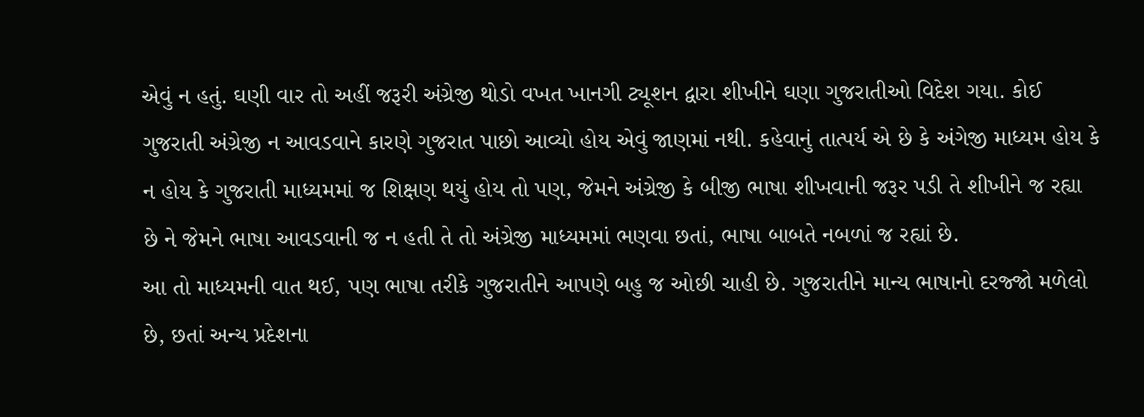એવું ન હતું. ઘણી વાર તો અહીં જરૂરી અંગ્રેજી થોડો વખત ખાનગી ટ્યૂશન દ્વારા શીખીને ઘણા ગુજરાતીઓ વિદેશ ગયા. કોઈ ગુજરાતી અંગ્રેજી ન આવડવાને કારણે ગુજરાત પાછો આવ્યો હોય એવું જાણમાં નથી. કહેવાનું તાત્પર્ય એ છે કે અંગેજી માધ્યમ હોય કે ન હોય કે ગુજરાતી માધ્યમમાં જ શિક્ષણ થયું હોય તો પણ, જેમને અંગ્રેજી કે બીજી ભાષા શીખવાની જરૂર પડી તે શીખીને જ રહ્યા છે ને જેમને ભાષા આવડવાની જ ન હતી તે તો અંગ્રેજી માધ્યમમાં ભણવા છતાં, ભાષા બાબતે નબળાં જ રહ્યાં છે.
આ તો માધ્યમની વાત થઈ, પણ ભાષા તરીકે ગુજરાતીને આપણે બહુ જ ઓછી ચાહી છે. ગુજરાતીને માન્ય ભાષાનો દરજ્જો મળેલો છે, છતાં અન્ય પ્રદેશના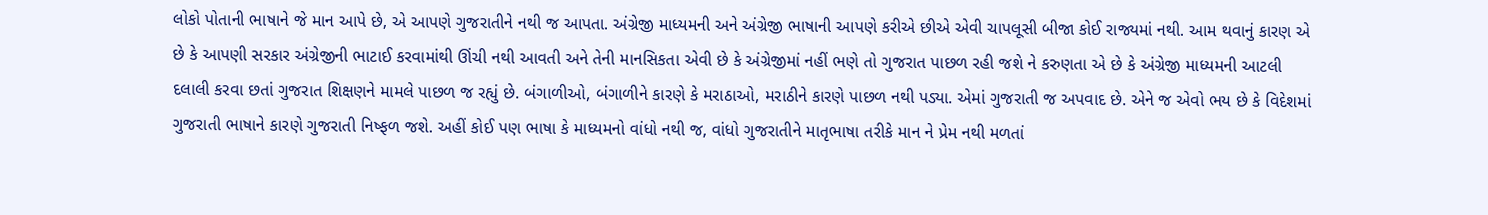લોકો પોતાની ભાષાને જે માન આપે છે, એ આપણે ગુજરાતીને નથી જ આપતા. અંગ્રેજી માધ્યમની અને અંગ્રેજી ભાષાની આપણે કરીએ છીએ એવી ચાપલૂસી બીજા કોઈ રાજ્યમાં નથી. આમ થવાનું કારણ એ છે કે આપણી સરકાર અંગ્રેજીની ભાટાઈ કરવામાંથી ઊંચી નથી આવતી અને તેની માનસિકતા એવી છે કે અંગ્રેજીમાં નહીં ભણે તો ગુજરાત પાછળ રહી જશે ને કરુણતા એ છે કે અંગ્રેજી માધ્યમની આટલી દલાલી કરવા છતાં ગુજરાત શિક્ષણને મામલે પાછળ જ રહ્યું છે. બંગાળીઓ, બંગાળીને કારણે કે મરાઠાઓ, મરાઠીને કારણે પાછળ નથી પડ્યા. એમાં ગુજરાતી જ અપવાદ છે. એને જ એવો ભય છે કે વિદેશમાં ગુજરાતી ભાષાને કારણે ગુજરાતી નિષ્ફળ જશે. અહીં કોઈ પણ ભાષા કે માધ્યમનો વાંધો નથી જ, વાંધો ગુજરાતીને માતૃભાષા તરીકે માન ને પ્રેમ નથી મળતાં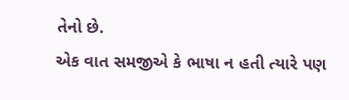તેનો છે.
એક વાત સમજીએ કે ભાષા ન હતી ત્યારે પણ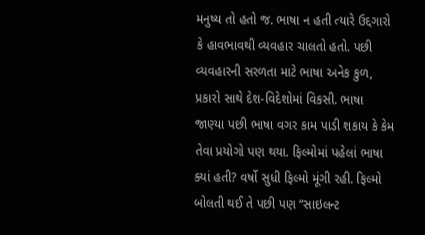મનુષ્ય તો હતો જ. ભાષા ન હતી ત્યારે ઉદ્દગારો કે હાવભાવથી વ્યવહાર ચાલતો હતો. પછી વ્યવહારની સરળતા માટે ભાષા અનેક કુળ, પ્રકારો સાથે દેશ-વિદેશોમાં વિકસી. ભાષા જાણ્યા પછી ભાષા વગર કામ પાડી શકાય કે કેમ તેવા પ્રયોગો પણ થયા. ફિલ્મોમાં પહેલાં ભાષા ક્યાં હતી? વર્ષો સુધી ફિલ્મો મૂંગી રહી. ફિલ્મો બોલતી થઈ તે પછી પણ “સાઇલન્ટ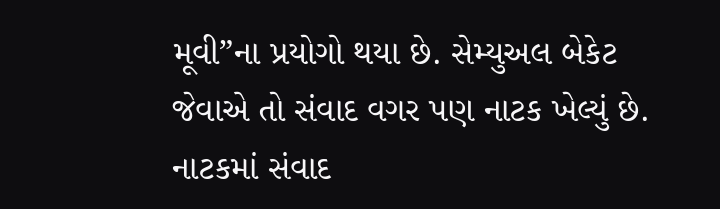મૂવી”ના પ્રયોગો થયા છે. સેમ્યુઅલ બેકેટ જેવાએ તો સંવાદ વગર પણ નાટક ખેલ્યું છે. નાટકમાં સંવાદ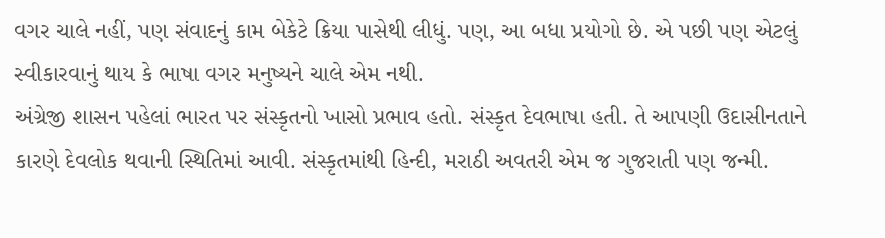વગર ચાલે નહીં, પણ સંવાદનું કામ બેકેટે ક્રિયા પાસેથી લીધું. પણ, આ બધા પ્રયોગો છે. એ પછી પણ એટલું સ્વીકારવાનું થાય કે ભાષા વગર મનુષ્યને ચાલે એમ નથી.
અંગ્રેજી શાસન પહેલાં ભારત પર સંસ્કૃતનો ખાસો પ્રભાવ હતો. સંસ્કૃત દેવભાષા હતી. તે આપણી ઉદાસીનતાને કારણે દેવલોક થવાની સ્થિતિમાં આવી. સંસ્કૃતમાંથી હિન્દી, મરાઠી અવતરી એમ જ ગુજરાતી પણ જન્મી.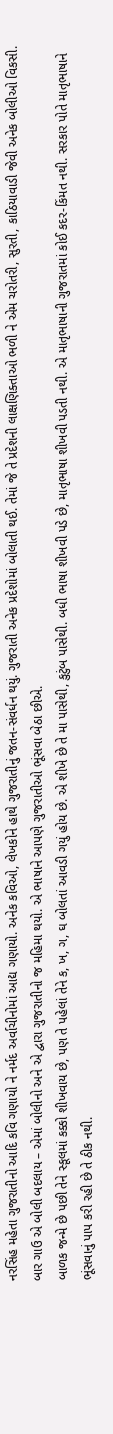નરસિંહ મહેતા ગુજરાતીનો આદિ કવિ ગણાયો ને નર્મદ અર્વાચીનોમાં આદ્ય ગણાયો. અનેક કવિઓ, લેખકોને હાથે ગુજરાતીનું જતન-સંવર્ધન થયું. ગુજરાતી અનેક પ્રદેશોમાં બોલાતી થઈ. તેમાં જે તે પ્રદેશની લાક્ષણિક્તાઓ ભળી ને એમ ચરોતરી, સુરતી, કાઠિયાવાડી જેવી અનેક બોલીઓ વિકસી. બાર ગાઉ એ બોલી બદલાય – એમાં બોલીનો અને એ દ્વારા ગુજરાતીનો જ મહિમા થયો. એ ભાષાને આપણે ગુજરાતીઓ ભૂંસવા બેઠા છીએ.
બાળક જન્મે છે પછી તેને સ્કૂલમાં કક્કો શીખવાય છે, પણ તે પહેલાં તેને ક, ખ, ગ, ઘ બોલતાં આવડી ગયું હોય છે. એ શીખે છે તે મા પાસેથી, કુટુંબ પાસેથી. બધી ભાષા શીખવી પડે છે, માતૃભાષા શીખવી પડતી નથી. એ માતૃભાષાની ગુજરાતમાં કોઈ કદર-કિંમત નથી. સરકાર પોતે માતૃભાષાને ભૂંસવાનું પાપ કરી રહી છે તે ઠીક નથી.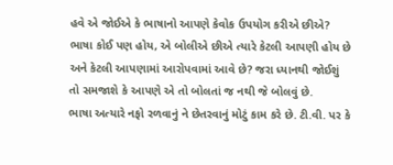હવે એ જોઈએ કે ભાષાનો આપણે કેવોક ઉપયોગ કરીએ છીએ? ભાષા કોઈ પણ હોય, એ બોલીએ છીએ ત્યારે કેટલી આપણી હોય છે અને કેટલી આપણામાં આરોપવામાં આવે છે? જરા ધ્યાનથી જોઈશું તો સમજાશે કે આપણે એ તો બોલતાં જ નથી જે બોલવું છે.
ભાષા અત્યારે નફો રળવાનું ને છેતરવાનું મોટું કામ કરે છે. ટી.વી. પર કે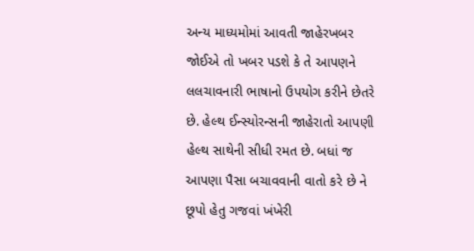અન્ય માધ્યમોમાં આવતી જાહેરખબર જોઈએ તો ખબર પડશે કે તે આપણને લલચાવનારી ભાષાનો ઉપયોગ કરીને છેતરે છે. હેલ્થ ઈન્સ્યોરન્સની જાહેરાતો આપણી હેલ્થ સાથેની સીધી રમત છે. બધાં જ આપણા પૈસા બચાવવાની વાતો કરે છે ને છૂપો હેતુ ગજવાં ખંખેરી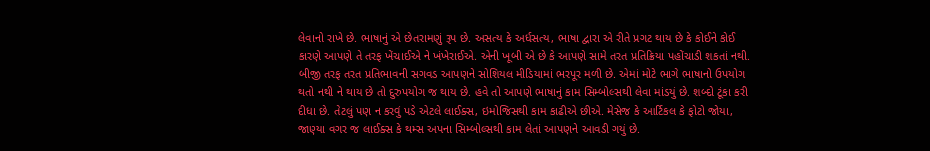લેવાનો રાખે છે. ભાષાનું એ છેતરામણું રૂપ છે. અસત્ય કે અર્ધસત્ય, ભાષા દ્વારા એ રીતે પ્રગટ થાય છે કે કોઈને કોઈ કારણે આપણે તે તરફ ખેંચાઈએ ને ખંખેરાઈએ. એની ખૂબી એ છે કે આપણે સામે તરત પ્રતિક્રિયા પહોંચાડી શકતાં નથી.
બીજી તરફ તરત પ્રતિભાવની સગવડ આપણને સોશિયલ મીડિયામાં ભરપૂર મળી છે. એમાં મોટે ભાગે ભાષાનો ઉપયોગ થતો નથી ને થાય છે તો દુરુપયોગ જ થાય છે. હવે તો આપણે ભાષાનું કામ સિમ્બોલ્સથી લેવા માંડયું છે. શબ્દો ટૂંકા કરી દીધા છે. તેટલું પણ ન કરવું પડે એટલે લાઈક્સ, ઇમોજિસથી કામ કાઢીએ છીએ. મેસેજ કે આર્ટિકલ કે ફોટો જોયા, જાણ્યા વગર જ લાઈક્સ કે થમ્સ અપના સિમ્બોલ્સથી કામ લેતાં આપણને આવડી ગયું છે.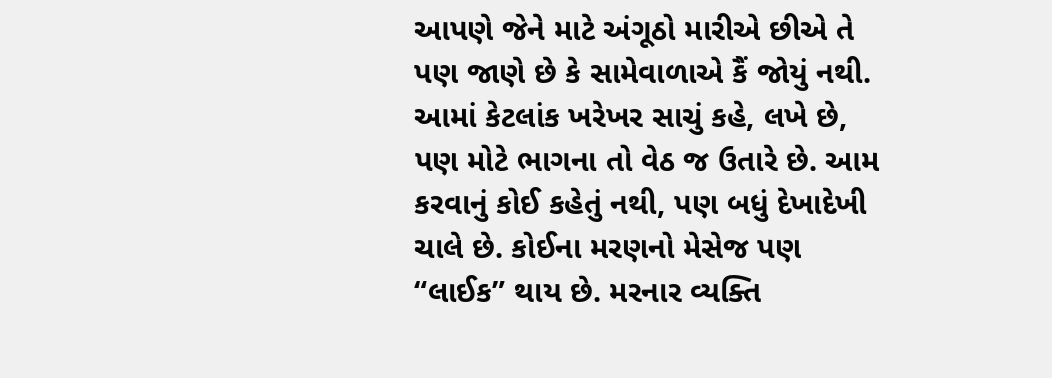આપણે જેને માટે અંગૂઠો મારીએ છીએ તે પણ જાણે છે કે સામેવાળાએ કૈં જોયું નથી. આમાં કેટલાંક ખરેખર સાચું કહે, લખે છે, પણ મોટે ભાગના તો વેઠ જ ઉતારે છે. આમ કરવાનું કોઈ કહેતું નથી, પણ બધું દેખાદેખી ચાલે છે. કોઈના મરણનો મેસેજ પણ “લાઈક” થાય છે. મરનાર વ્યક્તિ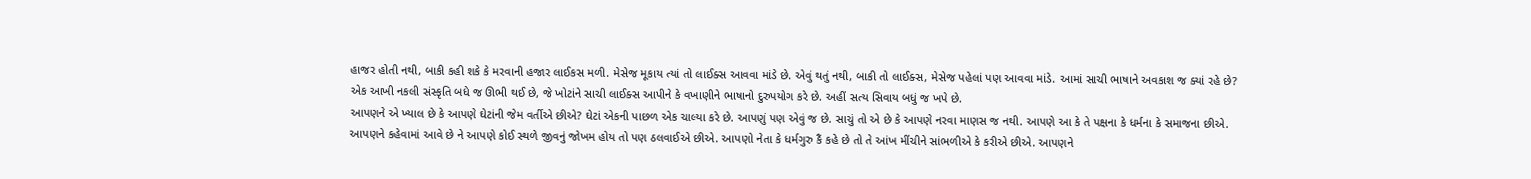હાજર હોતી નથી, બાકી કહી શકે કે મરવાની હજાર લાઈકસ મળી. મેસેજ મૂકાય ત્યાં તો લાઈક્સ આવવા માંડે છે. એવું થતું નથી, બાકી તો લાઈક્સ, મેસેજ પહેલાં પણ આવવા માંડે. આમાં સાચી ભાષાને અવકાશ જ ક્યાં રહે છે? એક આખી નકલી સંસ્કૃતિ બધે જ ઊભી થઈ છે, જે ખોટાંને સાચી લાઈક્સ આપીને કે વખાણીને ભાષાનો દુરુપયોગ કરે છે. અહીં સત્ય સિવાય બધું જ ખપે છે.
આપણને એ ખ્યાલ છે કે આપણે ઘેટાંની જેમ વર્તીએ છીએ? ઘેટાં એકની પાછળ એક ચાલ્યા કરે છે. આપણું પણ એવું જ છે. સાચું તો એ છે કે આપણે નરવા માણસ જ નથી. આપણે આ કે તે પક્ષના કે ધર્મના કે સમાજના છીએ. આપણને કહેવામાં આવે છે ને આપણે કોઈ સ્થળે જીવનું જોખમ હોય તો પણ ઠલવાઈએ છીએ. આપણો નેતા કે ધર્મગુરુ કૈં કહે છે તો તે આંખ મીંચીને સાંભળીએ કે કરીએ છીએ. આપણને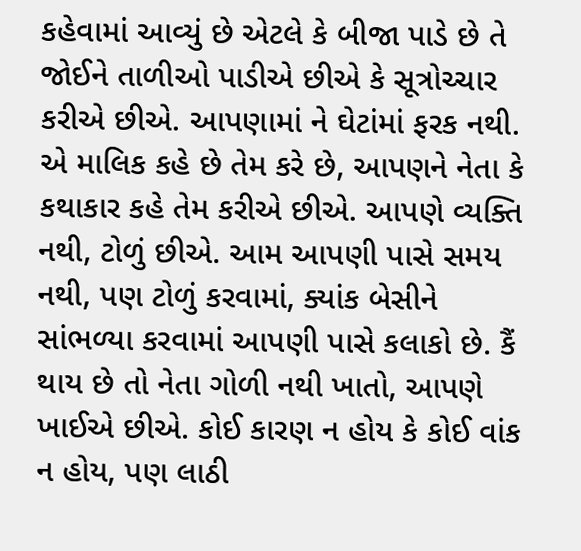કહેવામાં આવ્યું છે એટલે કે બીજા પાડે છે તે જોઈને તાળીઓ પાડીએ છીએ કે સૂત્રોચ્ચાર કરીએ છીએ. આપણામાં ને ઘેટાંમાં ફરક નથી. એ માલિક કહે છે તેમ કરે છે, આપણને નેતા કે કથાકાર કહે તેમ કરીએ છીએ. આપણે વ્યક્તિ નથી, ટોળું છીએ. આમ આપણી પાસે સમય નથી, પણ ટોળું કરવામાં, ક્યાંક બેસીને સાંભળ્યા કરવામાં આપણી પાસે કલાકો છે. કૈં થાય છે તો નેતા ગોળી નથી ખાતો, આપણે ખાઈએ છીએ. કોઈ કારણ ન હોય કે કોઈ વાંક ન હોય, પણ લાઠી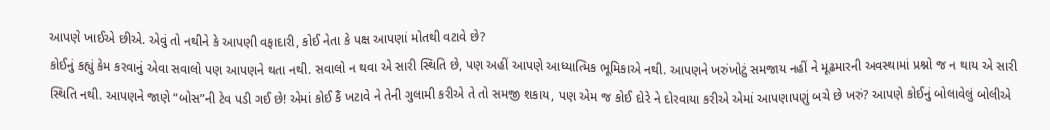આપણે ખાઈએ છીએ. એવું તો નથીને કે આપણી વફાદારી, કોઈ નેતા કે પક્ષ આપણાં મોતથી વટાવે છે?
કોઈનું કહ્યું કેમ કરવાનું એવા સવાલો પણ આપણને થતા નથી. સવાલો ન થવા એ સારી સ્થિતિ છે, પણ અહીં આપણે આધ્યાત્મિક ભૂમિકાએ નથી. આપણને ખરુંખોટું સમજાય નહીં ને મૂઢમારની અવસ્થામાં પ્રશ્નો જ ન થાય એ સારી સ્થિતિ નથી. આપણને જાણે “બોસ”ની ટેવ પડી ગઈ છે! એમાં કોઈ કૈં ખટાવે ને તેની ગુલામી કરીએ તે તો સમજી શકાય, પણ એમ જ કોઈ દોરે ને દોરવાયા કરીએ એમાં આપણાપણું બચે છે ખરું? આપણે કોઈનું બોલાવેલું બોલીએ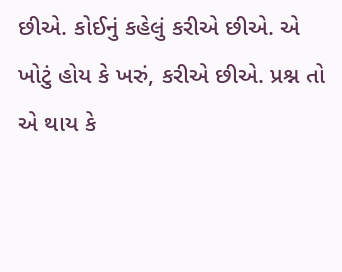છીએ. કોઈનું કહેલું કરીએ છીએ. એ ખોટું હોય કે ખરું, કરીએ છીએ. પ્રશ્ન તો એ થાય કે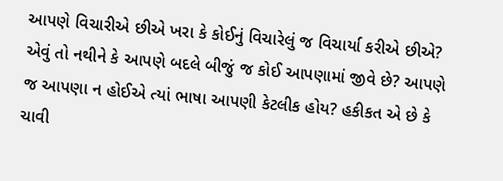આપણે વિચારીએ છીએ ખરા કે કોઈનું વિચારેલું જ વિચાર્યા કરીએ છીએ? એવું તો નથીને કે આપણે બદલે બીજું જ કોઈ આપણામાં જીવે છે? આપણે જ આપણા ન હોઈએ ત્યાં ભાષા આપણી કેટલીક હોય? હકીકત એ છે કે ચાવી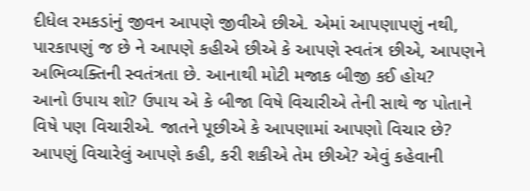દીધેલ રમકડાંનું જીવન આપણે જીવીએ છીએ. એમાં આપણાપણું નથી, પારકાપણું જ છે ને આપણે કહીએ છીએ કે આપણે સ્વતંત્ર છીએ, આપણને અભિવ્યક્તિની સ્વતંત્રતા છે. આનાથી મોટી મજાક બીજી કઈ હોય?
આનો ઉપાય શો? ઉપાય એ કે બીજા વિષે વિચારીએ તેની સાથે જ પોતાને વિષે પણ વિચારીએ. જાતને પૂછીએ કે આપણામાં આપણો વિચાર છે? આપણું વિચારેલું આપણે કહી, કરી શકીએ તેમ છીએ? એવું કહેવાની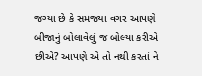જગ્યા છે કે સમજ્યા વગર આપણે બીજાનું બોલાવેલું જ બોલ્યા કરીએ છીએ? આપણે એ તો નથી કરતાં ને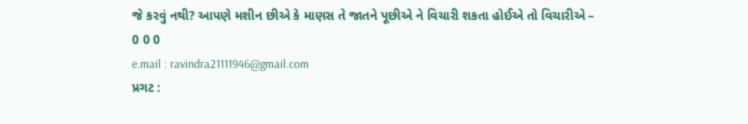જે કરવું નથી? આપણે મશીન છીએ કે માણસ તે જાતને પૂછીએ ને વિચારી શકતા હોઈએ તો વિચારીએ –
0 0 0
e.mail : ravindra21111946@gmail.com
પ્રગટ :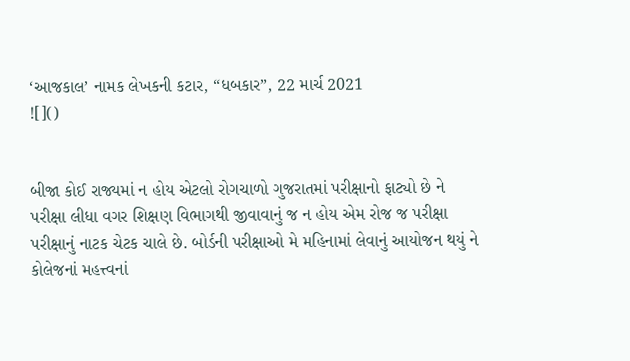‘આજકાલ’ નામક લેખકની કટાર, “ધબકાર”, 22 માર્ચ 2021
![]()


બીજા કોઈ રાજ્યમાં ન હોય એટલો રોગચાળો ગુજરાતમાં પરીક્ષાનો ફાટ્યો છે ને પરીક્ષા લીધા વગર શિક્ષણ વિભાગથી જીવાવાનું જ ન હોય એમ રોજ જ પરીક્ષા પરીક્ષાનું નાટક ચેટક ચાલે છે. બોર્ડની પરીક્ષાઓ મે મહિનામાં લેવાનું આયોજન થયું ને કોલેજનાં મહત્ત્વનાં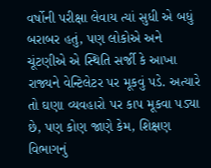વર્ષોની પરીક્ષા લેવાય ત્યાં સુધી એ બધું બરાબર હતું, પણ લોકોએ અને ચૂંટણીએ એ સ્થિતિ સર્જી કે આખા રાજ્યને વેન્ટિલેટર પર મૂકવું પડે. અત્યારે તો ઘણા વ્યવહારો પર કાપ મૂકવા પડ્યા છે, પણ કોણ જાણે કેમ, શિક્ષણ વિભાગનું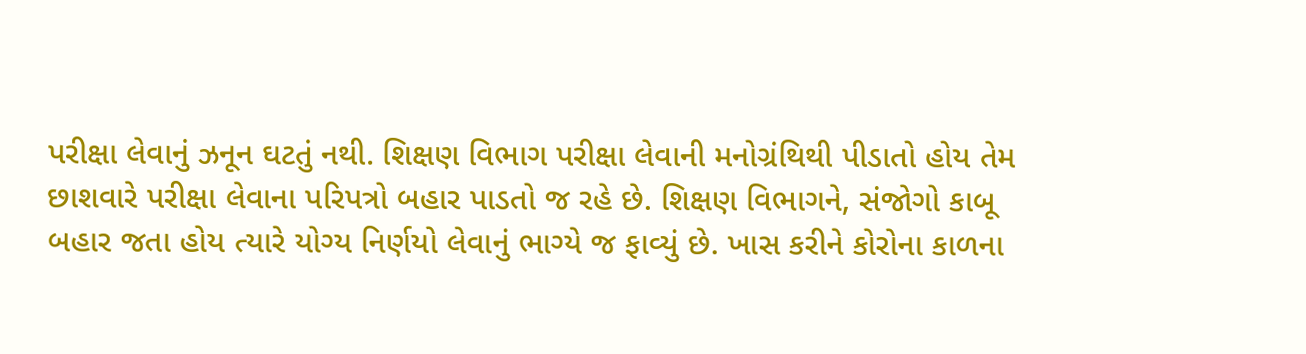પરીક્ષા લેવાનું ઝનૂન ઘટતું નથી. શિક્ષણ વિભાગ પરીક્ષા લેવાની મનોગ્રંથિથી પીડાતો હોય તેમ છાશવારે પરીક્ષા લેવાના પરિપત્રો બહાર પાડતો જ રહે છે. શિક્ષણ વિભાગને, સંજોગો કાબૂ બહાર જતા હોય ત્યારે યોગ્ય નિર્ણયો લેવાનું ભાગ્યે જ ફાવ્યું છે. ખાસ કરીને કોરોના કાળના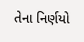તેના નિર્ણયો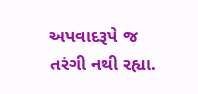અપવાદરૂપે જ તરંગી નથી રહ્યા.